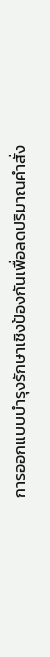การออกแบบบำรุงรักษาเชิงป้องกันเพื่อลดปริมาณคำสั่ง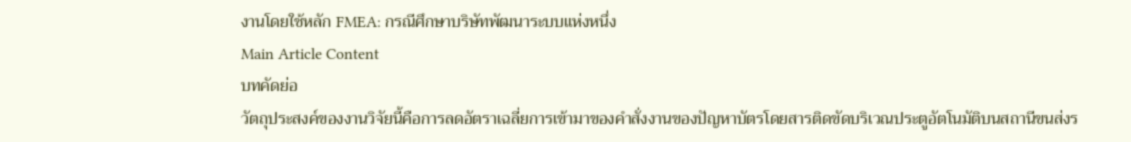งานโดยใช้หลัก FMEA: กรณีศึกษาบริษัทพัฒนาระบบแห่งหนึ่ง
Main Article Content
บทคัดย่อ
วัตถุประสงค์ของงานวิจัยนี้คือการลดอัตราเฉลี่ยการเข้ามาของคำสั่งงานของปัญหาบัตรโดยสารติดขัดบริเวณประตูอัตโนมัติบนสถานีขนส่งร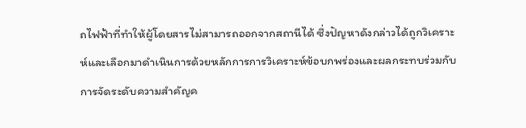ถไฟฟ้าที่ทำให้ผู้โดยสารไม่สามารถออกจากสถานีได้ ซึ่งปัญหาดังกล่าวได้ถูกวิเคราะห์และเลือกมาดำเนินการด้วยหลักการการวิเคราะห์ข้อบกพร่องและผลกระทบร่วมกับการจัดระดับความสำคัญค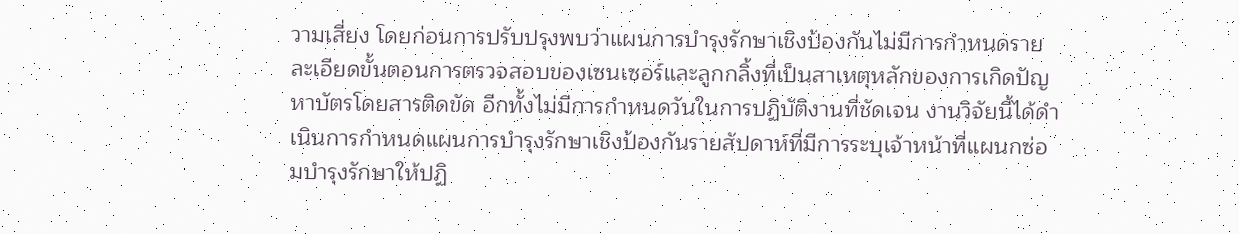วามเสี่ยง โดยก่อนการปรับปรุงพบว่าแผนการบำรุงรักษาเชิงป้องกันไม่มีการกำหนดรายละเอียดขั้นตอนการตรวจสอบของเซนเซอร์และลูกกลิ้งที่เป็นสาเหตุหลักของการเกิดปัญหาบัตรโดยสารติดขัด อีกทั้งไม่มีการกำหนดวันในการปฏิบัติงานที่ชัดเจน งานวิจัยนี้ได้ดำเนินการกำหนดแผนการบำรุงรักษาเชิงป้องกันรายสัปดาห์ที่มีการระบุเจ้าหน้าที่แผนกซ่อมบำรุงรักษาให้ปฏิ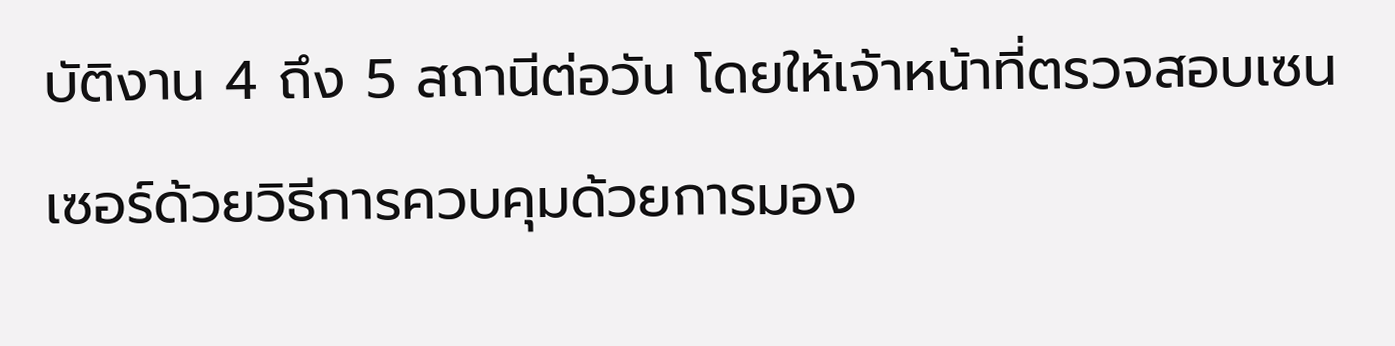บัติงาน 4 ถึง 5 สถานีต่อวัน โดยให้เจ้าหน้าที่ตรวจสอบเซนเซอร์ด้วยวิธีการควบคุมด้วยการมอง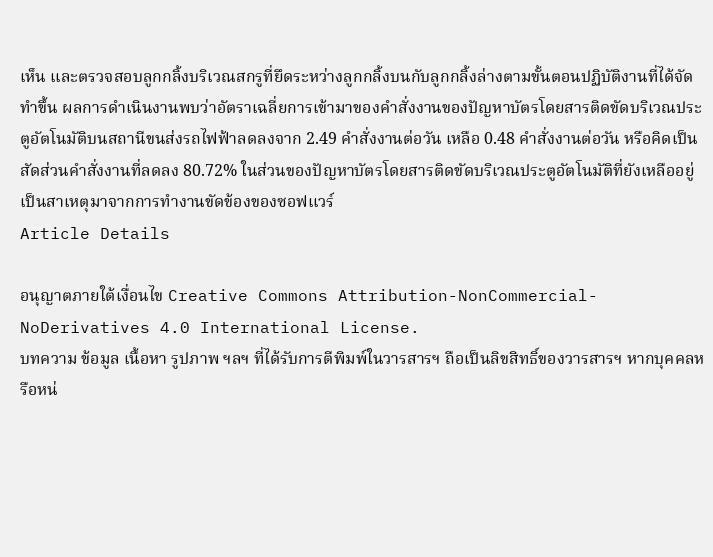เห็น และตรวจสอบลูกกลิ้งบริเวณสกรูที่ยึดระหว่างลูกกลิ้งบนกับลูกกลิ้งล่างตามขั้นตอนปฏิบัติงานที่ได้จัดทำขึ้น ผลการดำเนินงานพบว่าอัตราเฉลี่ยการเข้ามาของคำสั่งงานของปัญหาบัตรโดยสารติดขัดบริเวณประตูอัตโนมัติบนสถานีขนส่งรถไฟฟ้าลดลงจาก 2.49 คำสั่งงานต่อวัน เหลือ 0.48 คำสั่งงานต่อวัน หรือคิดเป็นสัดส่วนคำสั่งงานที่ลดลง 80.72% ในส่วนของปัญหาบัตรโดยสารติดขัดบริเวณประตูอัตโนมัติที่ยังเหลืออยู่เป็นสาเหตุมาจากการทำงานขัดข้องของซอฟแวร์
Article Details

อนุญาตภายใต้เงื่อนไข Creative Commons Attribution-NonCommercial-NoDerivatives 4.0 International License.
บทความ ข้อมูล เนื้อหา รูปภาพ ฯลฯ ที่ได้รับการตีพิมพ์ในวารสารฯ ถือเป็นลิขสิทธิ์ของวารสารฯ หากบุคคลหรือหน่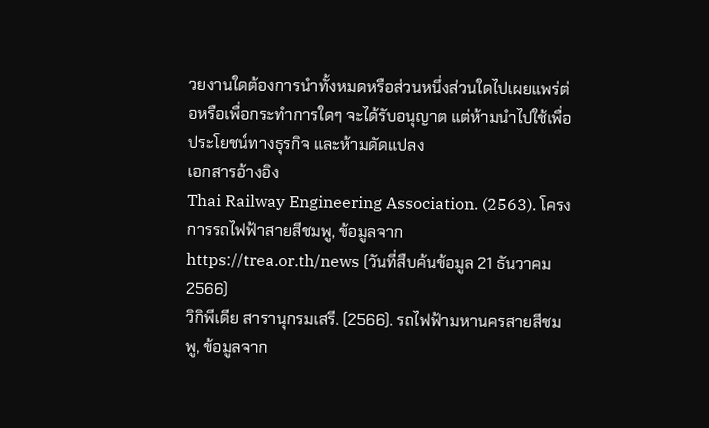วยงานใดต้องการนำทั้งหมดหรือส่วนหนึ่งส่วนใดไปเผยแพร่ต่อหรือเพื่อกระทำการใดๆ จะได้รับอนุญาต แต่ห้ามนำไปใช้เพื่อประโยชน์ทางธุรกิจ และห้ามดัดแปลง
เอกสารอ้างอิง
Thai Railway Engineering Association. (2563). โครงการรถไฟฟ้าสายสีชมพู, ข้อมูลจาก https://trea.or.th/news (วันที่สืบค้นข้อมูล 21 ธันวาคม 2566)
วิกิพีเดีย สารานุกรมเสรี. (2566). รถไฟฟ้ามหานครสายสีชมพู, ข้อมูลจาก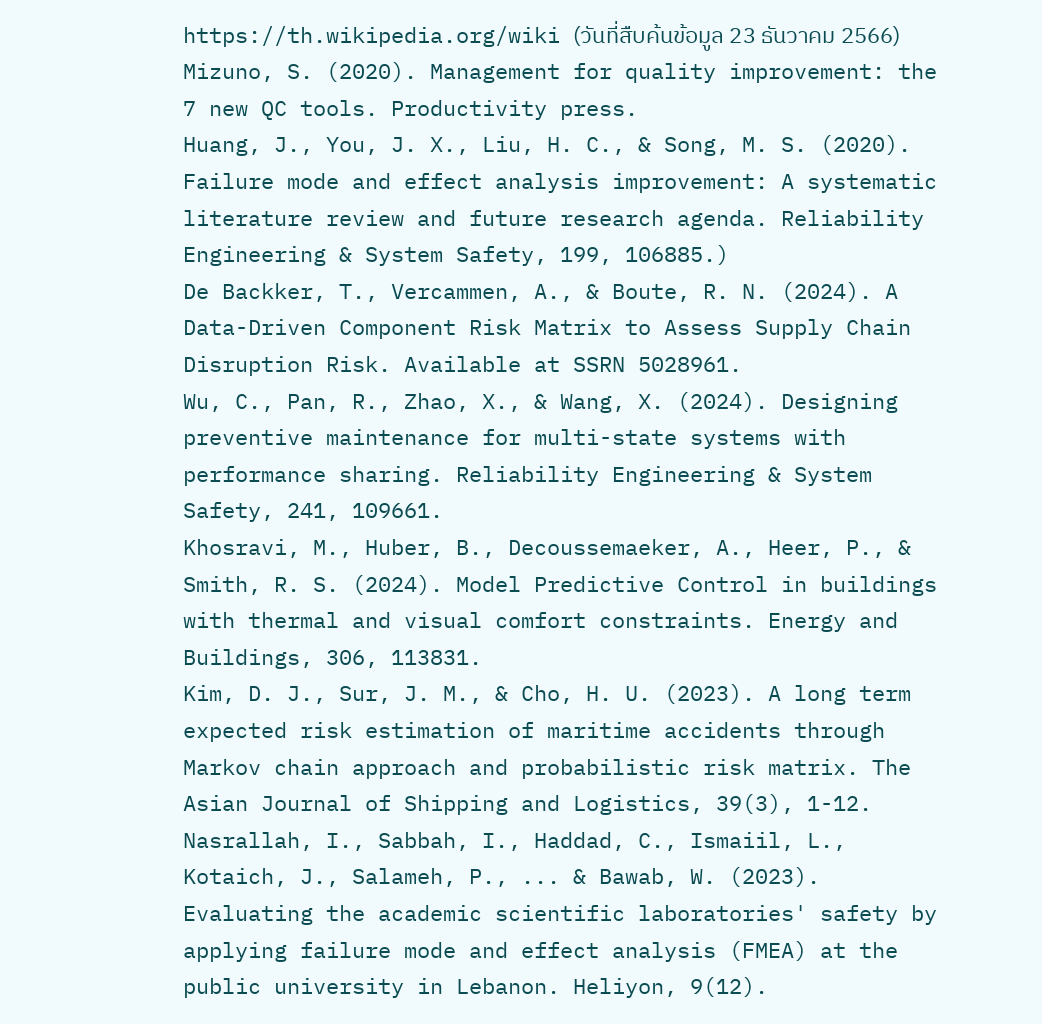https://th.wikipedia.org/wiki (วันที่สืบค้นข้อมูล 23 ธันวาคม 2566)
Mizuno, S. (2020). Management for quality improvement: the 7 new QC tools. Productivity press.
Huang, J., You, J. X., Liu, H. C., & Song, M. S. (2020). Failure mode and effect analysis improvement: A systematic literature review and future research agenda. Reliability Engineering & System Safety, 199, 106885.)
De Backker, T., Vercammen, A., & Boute, R. N. (2024). A Data-Driven Component Risk Matrix to Assess Supply Chain Disruption Risk. Available at SSRN 5028961.
Wu, C., Pan, R., Zhao, X., & Wang, X. (2024). Designing preventive maintenance for multi-state systems with performance sharing. Reliability Engineering & System Safety, 241, 109661.
Khosravi, M., Huber, B., Decoussemaeker, A., Heer, P., & Smith, R. S. (2024). Model Predictive Control in buildings with thermal and visual comfort constraints. Energy and Buildings, 306, 113831.
Kim, D. J., Sur, J. M., & Cho, H. U. (2023). A long term expected risk estimation of maritime accidents through Markov chain approach and probabilistic risk matrix. The Asian Journal of Shipping and Logistics, 39(3), 1-12.
Nasrallah, I., Sabbah, I., Haddad, C., Ismaiil, L., Kotaich, J., Salameh, P., ... & Bawab, W. (2023). Evaluating the academic scientific laboratories' safety by applying failure mode and effect analysis (FMEA) at the public university in Lebanon. Heliyon, 9(12).